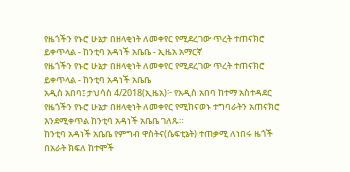የዜጎችን የኑሮ ሁኔታ በዘላቂነት ለመቀየር የሚደረገው ጥረት ተጠናክሮ ይቀጥላል - ከንቲባ አዳነች አቤቤ - ኢዜአ አማርኛ
የዜጎችን የኑሮ ሁኔታ በዘላቂነት ለመቀየር የሚደረገው ጥረት ተጠናክሮ ይቀጥላል - ከንቲባ አዳነች አቤቤ
አዲስ አበባ፤ ታህሳስ 4/2018(ኢዜአ)፦ የአዲስ አበባ ከተማ አስተዳደር የዜጎችን የኑሮ ሁኔታ በዘላቂነት ለመቀየር የሚከናወኑ ተግባራትን አጠናክሮ እንደሚቀጥል ከንቲባ አዳነች አቤቤ ገለጹ።
ከንቲባ አዳነች አቤቤ የምግብ ዋስትና(ሴፍቲኔት) ተጠቃሚ ለነበሩ ዜጎች በአራት ክፍለ ከተሞች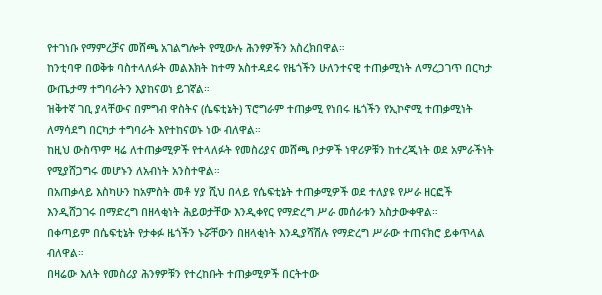የተገነቡ የማምረቻና መሸጫ አገልግሎት የሚውሉ ሕንፃዎችን አስረክበዋል።
ከንቲባዋ በወቅቱ ባስተላለፉት መልእክት ከተማ አስተዳደሩ የዜጎችን ሁለንተናዊ ተጠቃሚነት ለማረጋገጥ በርካታ ውጤታማ ተግባራትን እያከናወነ ይገኛል።
ዝቅተኛ ገቢ ያላቸውና በምግብ ዋስትና (ሴፍቲኔት) ፕሮግራም ተጠቃሚ የነበሩ ዜጎችን የኢኮኖሚ ተጠቃሚነት ለማሳደግ በርካታ ተግባራት እየተከናወኑ ነው ብለዋል።
ከዚህ ውስጥም ዛሬ ለተጠቃሚዎች የተላለፉት የመስሪያና መሸጫ ቦታዎች ነዋሪዎቹን ከተረጂነት ወደ አምራችነት የሚያሸጋግሩ መሆኑን ለአብነት አንስተዋል።
በአጠቃላይ እስካሁን ከአምስት መቶ ሃያ ሺህ በላይ የሴፍቲኔት ተጠቃሚዎች ወደ ተለያዩ የሥራ ዘርፎች እንዲሸጋገሩ በማድረግ በዘላቂነት ሕይወታቸው እንዲቀየር የማድረግ ሥራ መሰራቱን አስታውቀዋል።
በቀጣይም በሴፍቲኔት የታቀፉ ዜጎችን ኑሯቸውን በዘላቂነት እንዲያሻሽሉ የማድረግ ሥራው ተጠናክሮ ይቀጥላል ብለዋል።
በዛሬው እለት የመስሪያ ሕንፃዎቹን የተረከቡት ተጠቃሚዎች በርትተው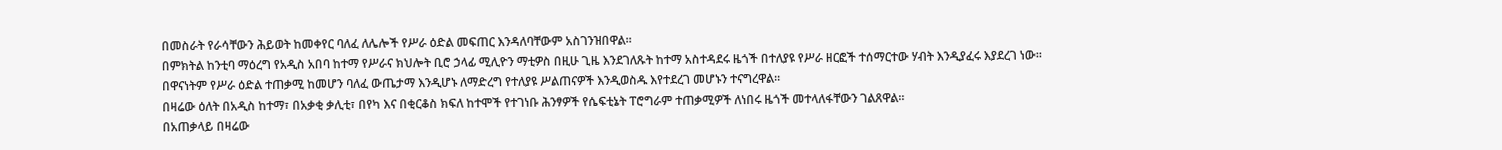በመስራት የራሳቸውን ሕይወት ከመቀየር ባለፈ ለሌሎች የሥራ ዕድል መፍጠር እንዳለባቸውም አስገንዝበዋል።
በምክትል ከንቲባ ማዕረግ የአዲስ አበባ ከተማ የሥራና ክህሎት ቢሮ ኃላፊ ሚሊዮን ማቲዎስ በዚሁ ጊዜ እንደገለጹት ከተማ አስተዳደሩ ዜጎች በተለያዩ የሥራ ዘርፎች ተሰማርተው ሃብት እንዲያፈሩ እያደረገ ነው።
በዋናነትም የሥራ ዕድል ተጠቃሚ ከመሆን ባለፈ ውጤታማ እንዲሆኑ ለማድረግ የተለያዩ ሥልጠናዎች እንዲወስዱ እየተደረገ መሆኑን ተናግረዋል።
በዛሬው ዕለት በአዲስ ከተማ፣ በአቃቂ ቃሊቲ፣ በየካ እና በቂርቆስ ክፍለ ከተሞች የተገነቡ ሕንፃዎች የሴፍቲኔት ፐሮግራም ተጠቃሚዎች ለነበሩ ዜጎች መተላለፋቸውን ገልጸዋል።
በአጠቃላይ በዛሬው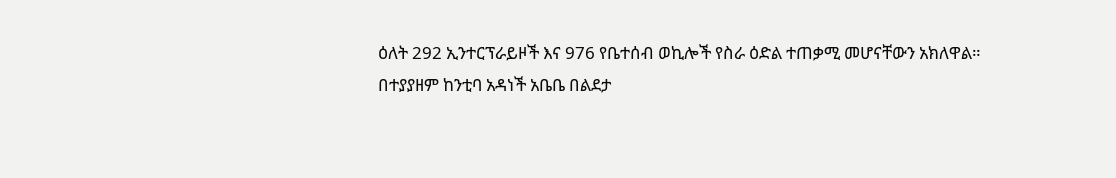ዕለት 292 ኢንተርፕራይዞች እና 976 የቤተሰብ ወኪሎች የስራ ዕድል ተጠቃሚ መሆናቸውን አክለዋል።
በተያያዘም ከንቲባ አዳነች አቤቤ በልደታ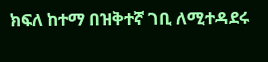ክፍለ ከተማ በዝቅተኛ ገቢ ለሚተዳደሩ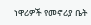ነዋሪዎች የመኖሪያ ቤት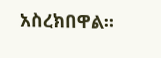አስረክበዋል።